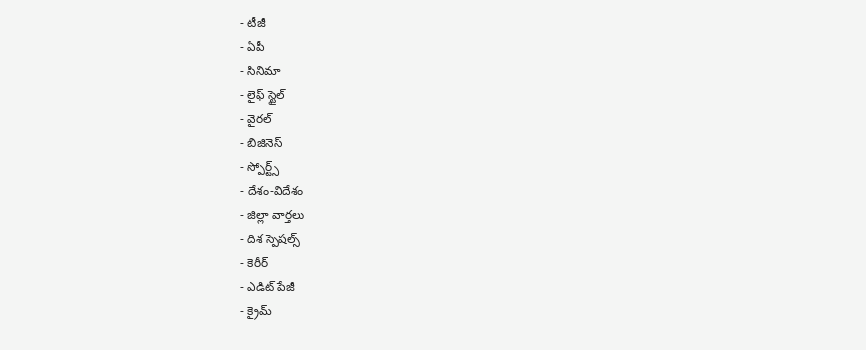- టీజీ
- ఏపీ
- సినిమా
- లైఫ్ స్టైల్
- వైరల్
- బిజినెస్
- స్పోర్ట్స్
- దేశం-విదేశం
- జిల్లా వార్తలు
- దిశ స్పెషల్స్
- కెరీర్
- ఎడిట్ పేజీ
- క్రైమ్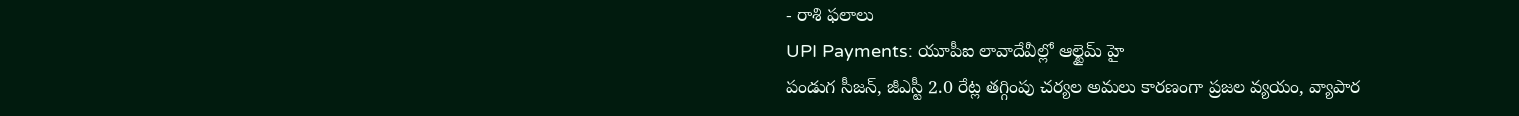- రాశి ఫలాలు
UPI Payments: యూపీఐ లావాదేవీల్లో ఆల్టైమ్ హై
పండుగ సీజన్, జీఎస్టీ 2.0 రేట్ల తగ్గింపు చర్యల అమలు కారణంగా ప్రజల వ్యయం, వ్యాపార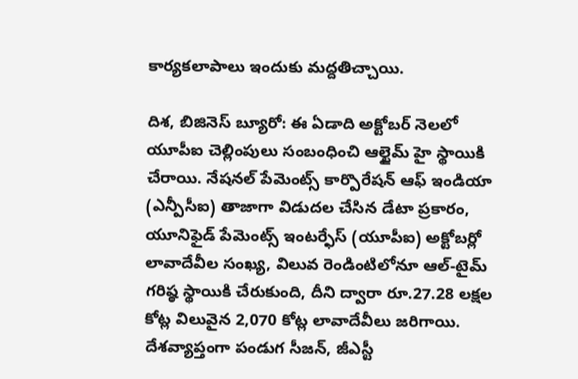కార్యకలాపాలు ఇందుకు మద్దతిచ్చాయి.

దిశ, బిజినెస్ బ్యూరో: ఈ ఏడాది అక్టోబర్ నెలలో యూపీఐ చెల్లింపులు సంబంధించి ఆల్టైమ్ హై స్థాయికి చేరాయి. నేషనల్ పేమెంట్స్ కార్పొరేషన్ ఆఫ్ ఇండియా (ఎన్పీసీఐ) తాజాగా విడుదల చేసిన డేటా ప్రకారం, యూనిఫైడ్ పేమెంట్స్ ఇంటర్ఫేస్ (యూపీఐ) అక్టోబర్లో లావాదేవీల సంఖ్య, విలువ రెండింటిలోనూ ఆల్-టైమ్ గరిష్ఠ స్థాయికి చేరుకుంది, దీని ద్వారా రూ.27.28 లక్షల కోట్ల విలువైన 2,070 కోట్ల లావాదేవీలు జరిగాయి. దేశవ్యాప్తంగా పండుగ సీజన్, జీఎస్టీ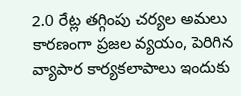2.0 రేట్ల తగ్గింపు చర్యల అమలు కారణంగా ప్రజల వ్యయం, పెరిగిన వ్యాపార కార్యకలాపాలు ఇందుకు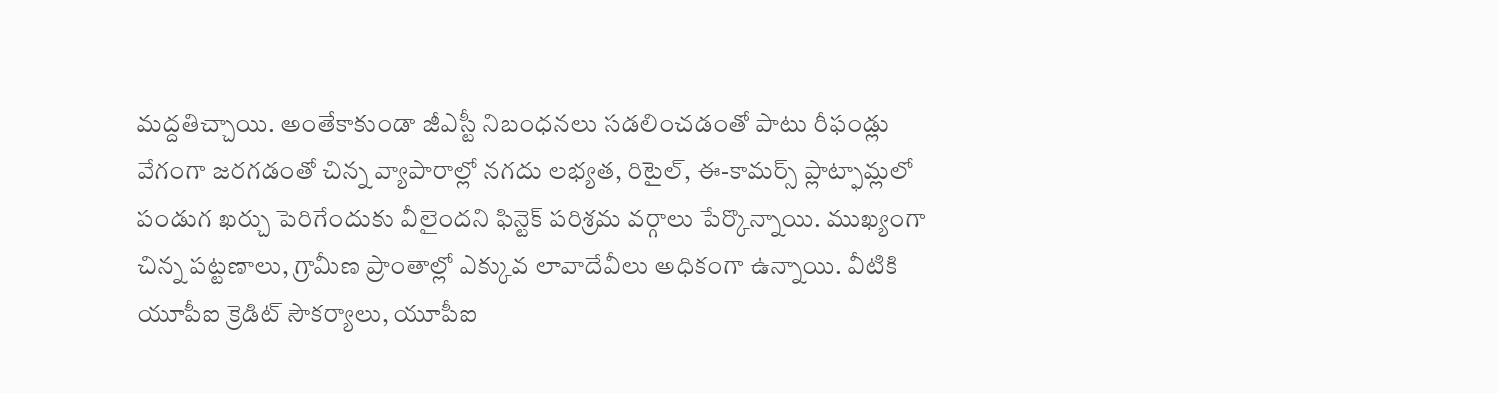మద్దతిచ్చాయి. అంతేకాకుండా జీఎస్టీ నిబంధనలు సడలించడంతో పాటు రీఫండ్లు వేగంగా జరగడంతో చిన్న వ్యాపారాల్లో నగదు లభ్యత, రిటైల్, ఈ-కామర్స్ ప్లాట్ఫామ్లలో పండుగ ఖర్చు పెరిగేందుకు వీలైందని ఫిన్టెక్ పరిశ్రమ వర్గాలు పేర్కొన్నాయి. ముఖ్యంగా చిన్న పట్టణాలు, గ్రామీణ ప్రాంతాల్లో ఎక్కువ లావాదేవీలు అధికంగా ఉన్నాయి. వీటికి యూపీఐ క్రెడిట్ సౌకర్యాలు, యూపీఐ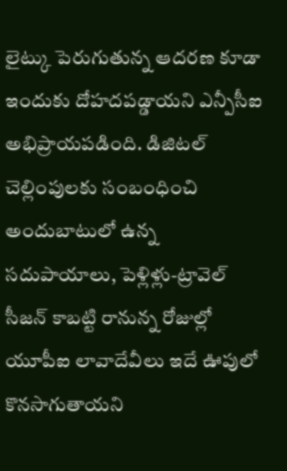లైట్కు పెరుగుతున్న ఆదరణ కూడా ఇందుకు దోహదపడ్డాయని ఎన్పీసీఐ అభిప్రాయపడింది. డిజిటల్ చెల్లింపులకు సంబంధించి అందుబాటులో ఉన్న సదుపాయాలు, పెళ్లిళ్లు-ట్రావెల్ సీజన్ కాబట్టి రానున్న రోజుల్లో యూపీఐ లావాదేవీలు ఇదే ఊపులో కొనసాగుతాయని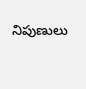నిపుణులు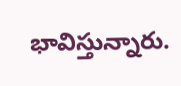భావిస్తున్నారు.